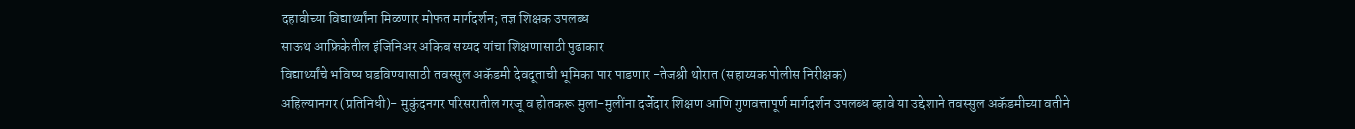दहावीच्या विद्यार्थ्यांना मिळणार मोफत मार्गदर्शन; तज्ञ शिक्षक उपलब्ध
साऊथ आफ्रिकेतील इंजिनिअर अकिब सय्यद यांचा शिक्षणासाठी पुढाकार
विद्यार्थ्यांचे भविष्य घडविण्यासाठी तवस्सुल अकॅडमी देवदूताची भूमिका पार पाडणार -तेजश्री थोरात (सहाय्यक पोलीस निरीक्षक)
अहिल्यानगर (प्रतिनिधी)- मुकुंदनगर परिसरातील गरजू व होतकरू मुला-मुलींना दर्जेदार शिक्षण आणि गुणवत्तापूर्ण मार्गदर्शन उपलब्ध व्हावे या उद्देशाने तवस्सुल अकॅडमीच्या वतीने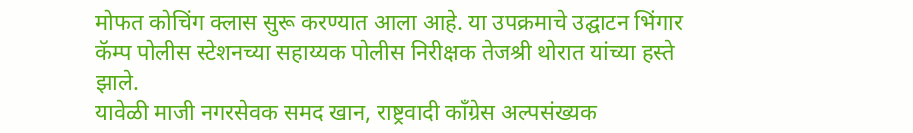मोफत कोचिंग क्लास सुरू करण्यात आला आहे. या उपक्रमाचे उद्घाटन भिंगार कॅम्प पोलीस स्टेशनच्या सहाय्यक पोलीस निरीक्षक तेजश्री थोरात यांच्या हस्ते झाले.
यावेळी माजी नगरसेवक समद खान, राष्ट्रवादी काँग्रेस अल्पसंख्यक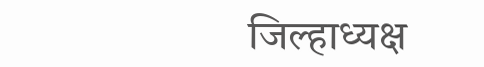जिल्हाध्यक्ष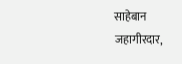साहेबान जहागीरदार,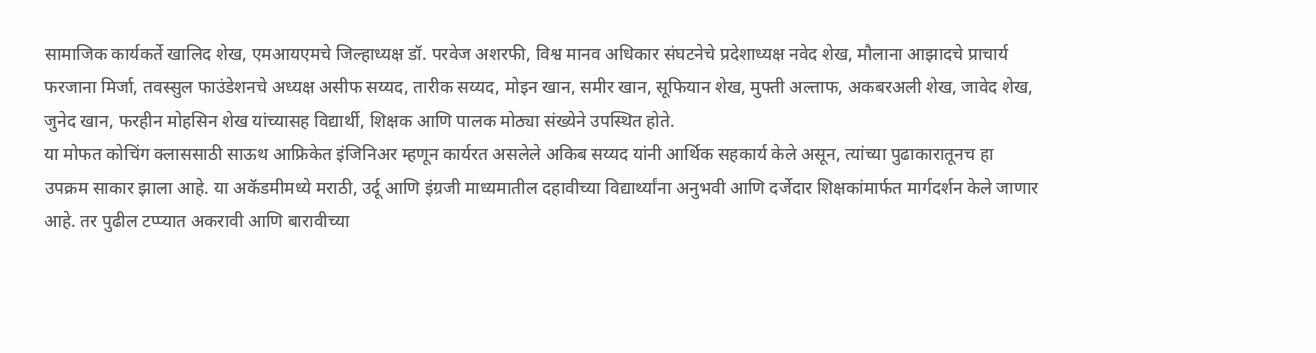सामाजिक कार्यकर्ते खालिद शेख, एमआयएमचे जिल्हाध्यक्ष डॉ. परवेज अशरफी, विश्व मानव अधिकार संघटनेचे प्रदेशाध्यक्ष नवेद शेख, मौलाना आझादचे प्राचार्य फरजाना मिर्जा, तवस्सुल फाउंडेशनचे अध्यक्ष असीफ सय्यद, तारीक सय्यद, मोइन खान, समीर खान, सूफियान शेख, मुफ्ती अल्ताफ, अकबरअली शेख, जावेद शेख, जुनेद खान, फरहीन मोहसिन शेख यांच्यासह विद्यार्थी, शिक्षक आणि पालक मोठ्या संख्येने उपस्थित होते.
या मोफत कोचिंग क्लाससाठी साऊथ आफ्रिकेत इंजिनिअर म्हणून कार्यरत असलेले अकिब सय्यद यांनी आर्थिक सहकार्य केले असून, त्यांच्या पुढाकारातूनच हा उपक्रम साकार झाला आहे. या अकॅडमीमध्ये मराठी, उर्दू आणि इंग्रजी माध्यमातील दहावीच्या विद्यार्थ्यांना अनुभवी आणि दर्जेदार शिक्षकांमार्फत मार्गदर्शन केले जाणार आहे. तर पुढील टप्प्यात अकरावी आणि बारावीच्या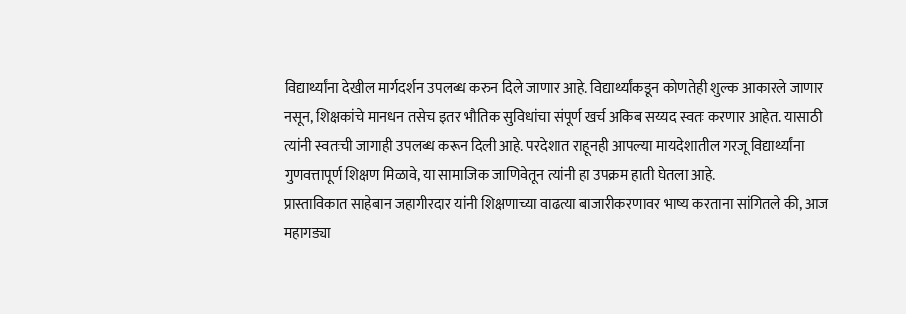विद्यार्थ्यांना देखील मार्गदर्शन उपलब्ध करुन दिले जाणार आहे. विद्यार्थ्यांकडून कोणतेही शुल्क आकारले जाणार नसून, शिक्षकांचे मानधन तसेच इतर भौतिक सुविधांचा संपूर्ण खर्च अकिब सय्यद स्वतः करणार आहेत. यासाठी त्यांनी स्वतःची जागाही उपलब्ध करून दिली आहे. परदेशात राहूनही आपल्या मायदेशातील गरजू विद्यार्थ्यांना गुणवत्तापूर्ण शिक्षण मिळावे, या सामाजिक जाणिवेतून त्यांनी हा उपक्रम हाती घेतला आहे.
प्रास्ताविकात साहेबान जहागीरदार यांनी शिक्षणाच्या वाढत्या बाजारीकरणावर भाष्य करताना सांगितले की, आज महागड्या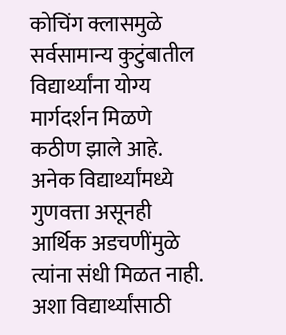कोचिंग क्लासमुळे सर्वसामान्य कुटुंबातील विद्यार्थ्यांना योग्य मार्गदर्शन मिळणे कठीण झाले आहे. अनेक विद्यार्थ्यांमध्ये गुणवत्ता असूनही आर्थिक अडचणींमुळे त्यांना संधी मिळत नाही. अशा विद्यार्थ्यांसाठी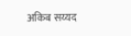अकिब सय्यद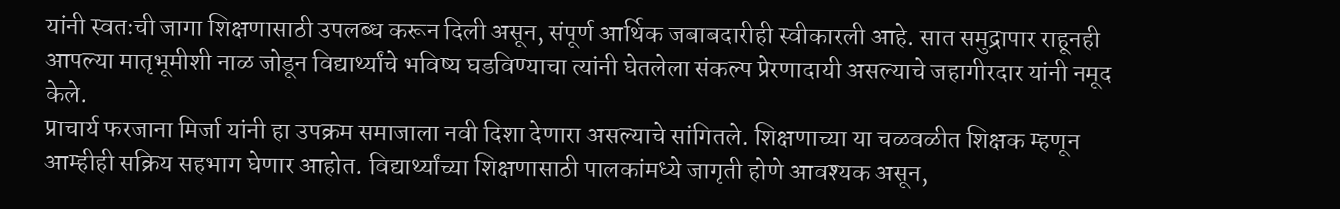यांनी स्वतःची जागा शिक्षणासाठी उपलब्ध करून दिली असून, संपूर्ण आर्थिक जबाबदारीही स्वीकारली आहे. सात समुद्रापार राहूनही आपल्या मातृभूमीशी नाळ जोडून विद्यार्थ्यांचे भविष्य घडविण्याचा त्यांनी घेतलेला संकल्प प्रेरणादायी असल्याचे जहागीरदार यांनी नमूद केले.
प्राचार्य फरजाना मिर्जा यांनी हा उपक्रम समाजाला नवी दिशा देणारा असल्याचे सांगितले. शिक्षणाच्या या चळवळीत शिक्षक म्हणून आम्हीही सक्रिय सहभाग घेणार आहोत. विद्यार्थ्यांच्या शिक्षणासाठी पालकांमध्ये जागृती होणे आवश्यक असून,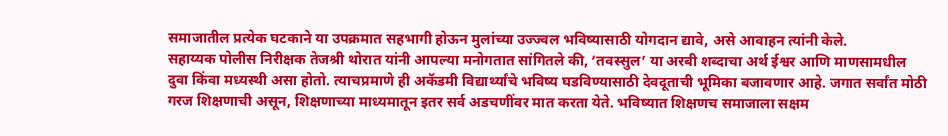समाजातील प्रत्येक घटकाने या उपक्रमात सहभागी होऊन मुलांच्या उज्ज्वल भविष्यासाठी योगदान द्यावे, असे आवाहन त्यांनी केले.
सहाय्यक पोलीस निरीक्षक तेजश्री थोरात यांनी आपल्या मनोगतात सांगितले की, ‘तवस्सुल’ या अरबी शब्दाचा अर्थ ईश्वर आणि माणसामधील दुवा किंवा मध्यस्थी असा होतो. त्याचप्रमाणे ही अकॅडमी विद्यार्थ्यांचे भविष्य घडविण्यासाठी देवदूताची भूमिका बजावणार आहे. जगात सर्वांत मोठी गरज शिक्षणाची असून, शिक्षणाच्या माध्यमातून इतर सर्व अडचणींवर मात करता येते. भविष्यात शिक्षणच समाजाला सक्षम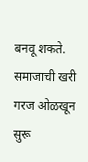बनवू शकते. समाजाची खरी गरज ओळखून सुरू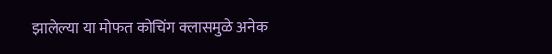झालेल्या या मोफत कोचिंग क्लासमुळे अनेक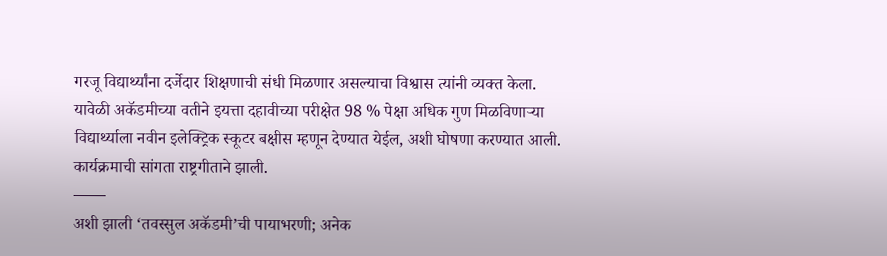गरजू विद्यार्थ्यांना दर्जेदार शिक्षणाची संधी मिळणार असल्याचा विश्वास त्यांनी व्यक्त केला.
यावेळी अकॅडमीच्या वतीने इयत्ता दहावीच्या परीक्षेत 98 % पेक्षा अधिक गुण मिळविणाऱ्या विद्यार्थ्याला नवीन इलेक्ट्रिक स्कूटर बक्षीस म्हणून देण्यात येईल, अशी घोषणा करण्यात आली. कार्यक्रमाची सांगता राष्ट्रगीताने झाली.
–—–
अशी झाली ‘तवस्सुल अकॅडमी’ची पायाभरणी; अनेक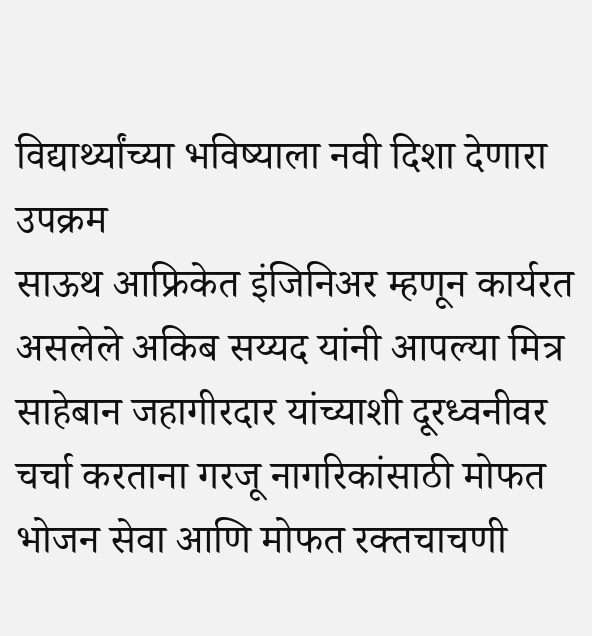विद्यार्थ्यांच्या भविष्याला नवी दिशा देणारा उपक्रम
साऊथ आफ्रिकेत इंजिनिअर म्हणून कार्यरत असलेले अकिब सय्यद यांनी आपल्या मित्र साहेबान जहागीरदार यांच्याशी दूरध्वनीवर चर्चा करताना गरजू नागरिकांसाठी मोफत भोजन सेवा आणि मोफत रक्तचाचणी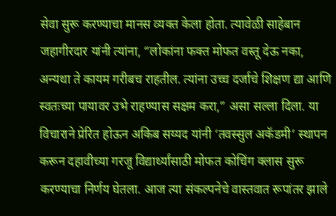सेवा सुरू करण्याचा मानस व्यक्त केला होता. त्यावेळी साहेबान जहागीरदार यांनी त्यांना, “लोकांना फक्त मोफत वस्तू देऊ नका, अन्यथा ते कायम गरीबच राहतील. त्यांना उच्च दर्जाचे शिक्षण द्या आणि स्वतःच्या पायावर उभे राहण्यास सक्षम करा,” असा सल्ला दिला. या विचाराने प्रेरित होऊन अकिब सय्यद यांनी ‘तवस्सुल अकॅडमी’ स्थापन करून दहावीच्या गरजू विद्यार्थ्यांसाठी मोफत कोचिंग क्लास सुरू करण्याचा निर्णय घेतला. आज त्या संकल्पनेचे वास्तवात रूपांतर झाले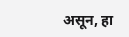असून, हा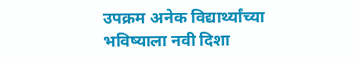उपक्रम अनेक विद्यार्थ्यांच्या भविष्याला नवी दिशा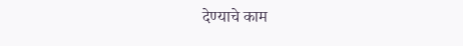देण्याचे काम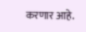करणार आहे.